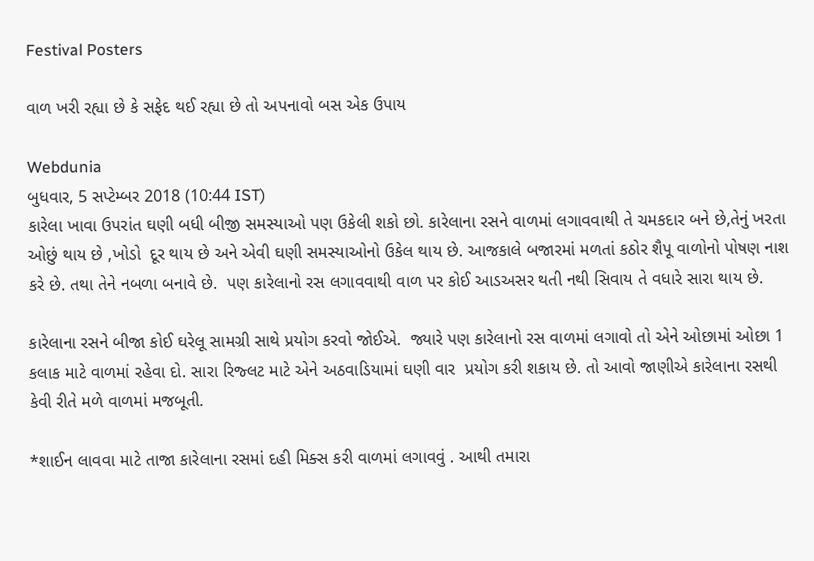Festival Posters

વાળ ખરી રહ્યા છે કે સફેદ થઈ રહ્યા છે તો અપનાવો બસ એક ઉપાય

Webdunia
બુધવાર, 5 સપ્ટેમ્બર 2018 (10:44 IST)
કારેલા ખાવા ઉપરાંત ઘણી બધી બીજી સમસ્યાઓ પણ ઉકેલી શકો છો. કારેલાના રસને વાળમાં લગાવવાથી તે ચમકદાર બને છે,તેનું ખરતા ઓછું થાય છે ,ખોડો  દૂર થાય છે અને એવી ઘણી સમસ્યાઓનો ઉકેલ થાય છે. આજકાલે બજારમાં મળતાં કઠોર શૈપૂ વાળોનો પોષણ નાશ કરે છે. તથા તેને નબળા બનાવે છે.  પણ કારેલાનો રસ લગાવવાથી વાળ પર કોઈ આડઅસર થતી નથી સિવાય તે વધારે સારા થાય છે.

કારેલાના રસને બીજા કોઈ ઘરેલૂ સામગ્રી સાથે પ્રયોગ કરવો જોઈએ.  જ્યારે પણ કારેલાનો રસ વાળમાં લગાવો તો એને ઓછામાં ઓછા 1 કલાક માટે વાળમાં રહેવા દો. સારા રિજ્લટ માટે એને અઠવાડિયામાં ઘણી વાર  પ્રયોગ કરી શકાય છે. તો આવો જાણીએ કારેલાના રસથી કેવી રીતે મળે વાળમાં મજબૂતી.

*શાઈન લાવવા માટે તાજા કારેલાના રસમાં દહી મિક્સ કરી વાળમાં લગાવવું . આથી તમારા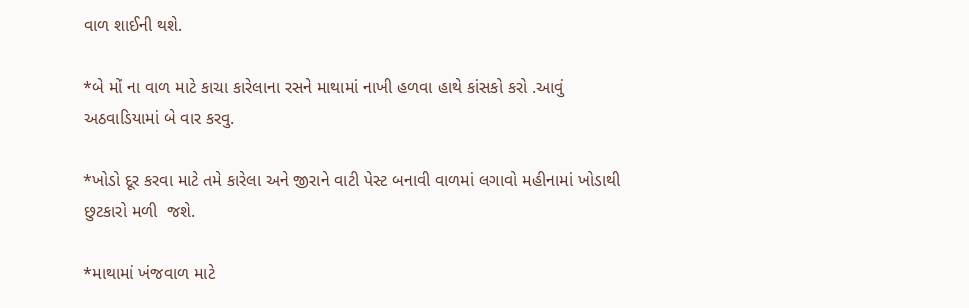વાળ શાઈની થશે.

*બે મોં ના વાળ માટે કાચા કારેલાના રસને માથામાં નાખી હળવા હાથે કાંસકો કરો .આવું અઠવાડિયામાં બે વાર કરવુ.

*ખોડો દૂર કરવા માટે તમે કારેલા અને જીરાને વાટી પેસ્ટ બનાવી વાળમાં લગાવો મહીનામાં ખોડાથી છુટકારો મળી  જશે.

*માથામાં ખંજવાળ માટે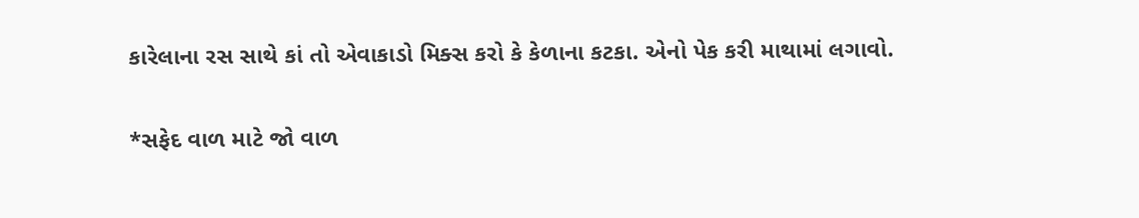કારેલાના રસ સાથે કાં તો એવાકાડો મિક્સ કરો કે કેળાના કટકા. એનો પેક કરી માથામાં લગાવો.

*સફેદ વાળ માટે જો વાળ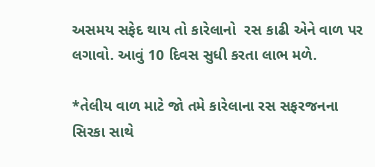અસમય સફેદ થાય તો કારેલાનો  રસ કાઢી એને વાળ પર લગાવો. આવું 10 દિવસ સુધી કરતા લાભ મળે.

*તેલીય વાળ માટે જો તમે કારેલાના રસ સફરજનના સિરકા સાથે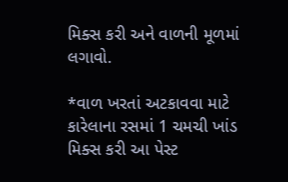મિક્સ કરી અને વાળની મૂળમાં લગાવો.

*વાળ ખરતાં અટકાવવા માટે કારેલાના રસમાં 1 ચમચી ખાંડ મિક્સ કરી આ પેસ્ટ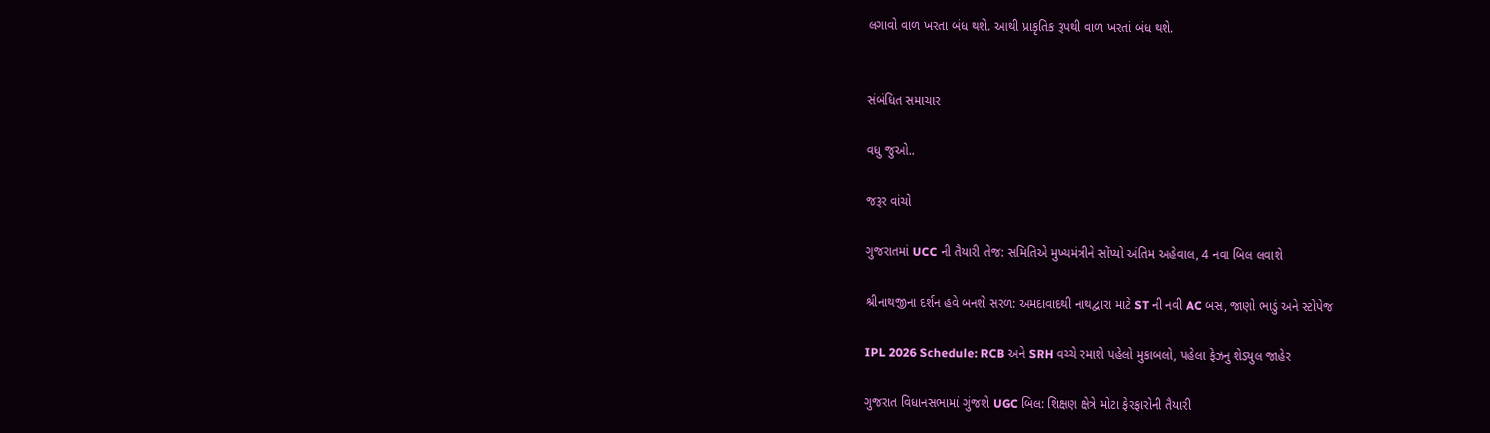લગાવો વાળ ખરતા બંધ થશે. આથી પ્રાકૃતિક રૂપથી વાળ ખરતાં બંધ થશે.


સંબંધિત સમાચાર

વધુ જુઓ..

જરૂર વાંચો

ગુજરાતમાં UCC ની તૈયારી તેજ: સમિતિએ મુખ્યમંત્રીને સોંપ્યો અંતિમ અહેવાલ, 4 નવા બિલ લવાશે

શ્રીનાથજીના દર્શન હવે બનશે સરળ: અમદાવાદથી નાથદ્વારા માટે ST ની નવી AC બસ, જાણો ભાડું અને સ્ટોપેજ

IPL 2026 Schedule: RCB અને SRH વચ્ચે રમાશે પહેલો મુકાબલો, પહેલા ફેઝનુ શેડ્યુલ જાહેર

ગુજરાત વિધાનસભામાં ગુંજશે UGC બિલ: શિક્ષણ ક્ષેત્રે મોટા ફેરફારોની તૈયારી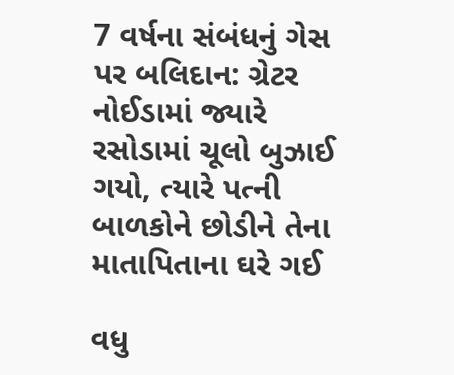7 વર્ષના સંબંધનું ગેસ પર બલિદાન: ગ્રેટર નોઈડામાં જ્યારે રસોડામાં ચૂલો બુઝાઈ ગયો, ત્યારે પત્ની બાળકોને છોડીને તેના માતાપિતાના ઘરે ગઈ

વધુ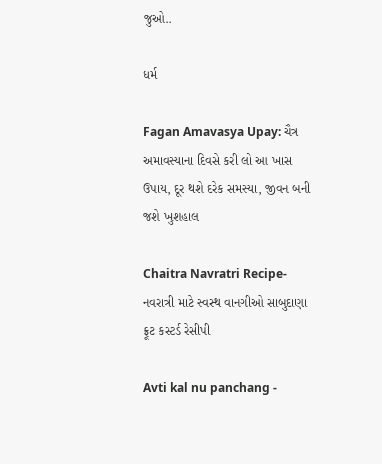જુઓ..

ધર્મ

Fagan Amavasya Upay: ચૈત્ર અમાવસ્યાના દિવસે કરી લો આ ખાસ ઉપાય, દૂર થશે દરેક સમસ્યા, જીવન બની જશે ખુશહાલ

Chaitra Navratri Recipe- નવરાત્રી માટે સ્વસ્થ વાનગીઓ સાબુદાણા ફ્રૂટ કસ્ટર્ડ રેસીપી

Avti kal nu panchang -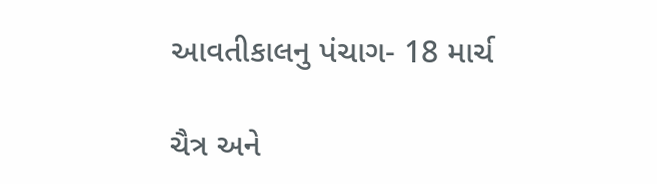આવતીકાલનુ પંચાગ- 18 માર્ચ

ચૈત્ર અને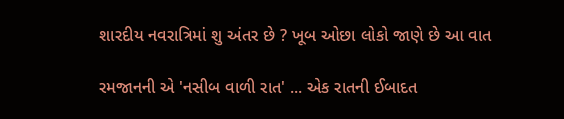શારદીય નવરાત્રિમાં શુ અંતર છે ? ખૂબ ઓછા લોકો જાણે છે આ વાત

રમજાનની એ 'નસીબ વાળી રાત' ... એક રાતની ઈબાદત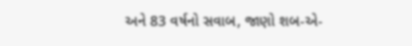અને 83 વર્ષનો સવાબ, જાણો શબ-એ-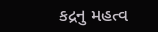કદ્રનુ મહત્વ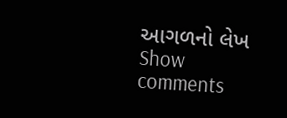આગળનો લેખ
Show comments